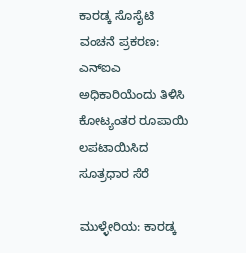ಕಾರಡ್ಕ ಸೊಸೈಟಿ ವಂಚನೆ ಪ್ರಕರಣ:  ಎನ್‌ಐಎ ಅಧಿಕಾರಿಯೆಂದು ತಿಳಿಸಿ ಕೋಟ್ಯಂತರ ರೂಪಾಯಿ ಲಪಟಾಯಿಸಿದ ಸೂತ್ರಧಾರ ಸೆರೆ

ಮುಳ್ಳೇರಿಯ: ಕಾರಡ್ಕ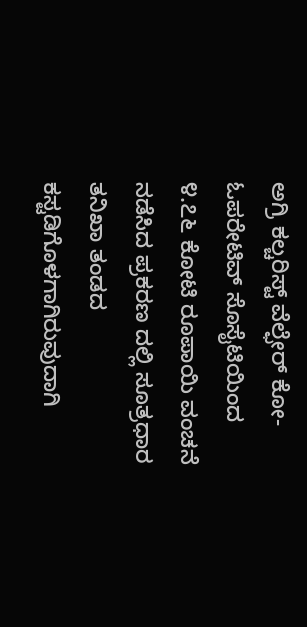ಅಗ್ರಿ ಕಲ್ಚರಿಸ್ಟ್ ವೆಲ್ಫೇರ್ ಕೋ-ಓಪರೇಟಿವ್ ಸೊಸೈಟಿಯಿಂದ ೪.೭೬ ಕೋಟಿ ರೂಪಾಯಿ ವಂಚನೆ ನಡೆಸಿದ ಪ್ರಕರಣ ದಲ್ಲಿ ಸೂತ್ರಧಾರ  ತನಿಖಾ ತಂಡದ ಕಸ್ಟಡಿಗೊಳಗಾಗಿರುವುದಾಗಿ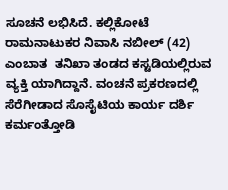ಸೂಚನೆ ಲಭಿಸಿದೆ. ಕಲ್ಲಿಕೋಟೆ ರಾಮನಾಟುಕರ ನಿವಾಸಿ ನಬೀಲ್ (42)  ಎಂಬಾತ  ತನಿಖಾ ತಂಡದ ಕಸ್ಟಡಿಯಲ್ಲಿರುವ ವ್ಯಕ್ತಿ ಯಾಗಿದ್ದಾನೆ. ವಂಚನೆ ಪ್ರಕರಣದಲ್ಲಿ ಸೆರೆಗೀಡಾದ ಸೊಸೈಟಿಯ ಕಾರ್ಯ ದರ್ಶಿ ಕರ್ಮಂತ್ತೋಡಿ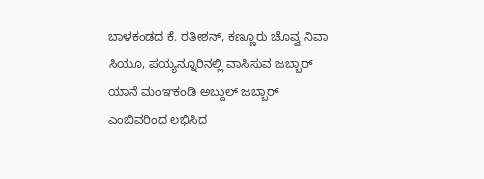ಬಾಳಕಂಡದ ಕೆ. ರತೀಶನ್, ಕಣ್ಣೂರು ಚೊವ್ವ ನಿವಾ ಸಿಯೂ, ಪಯ್ಯನ್ನೂರಿನಲ್ಲಿ ವಾಸಿಸುವ ಜಬ್ಬಾರ್ ಯಾನೆ ಮಂಞಕಂಡಿ ಅಬ್ದುಲ್ ಜಬ್ಬಾರ್ ಎಂಬಿವರಿಂದ ಲಭಿಸಿದ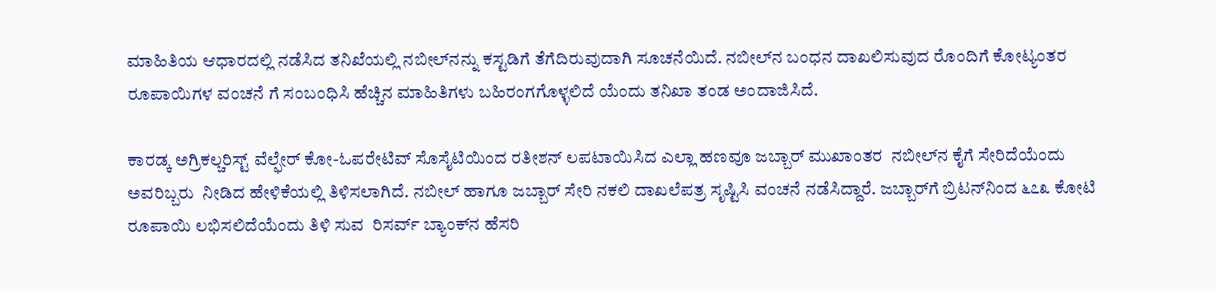ಮಾಹಿತಿಯ ಆಧಾರದಲ್ಲಿ ನಡೆಸಿದ ತನಿಖೆಯಲ್ಲಿ ನಬೀಲ್‌ನನ್ನು ಕಸ್ಟಡಿಗೆ ತೆಗೆದಿರುವುದಾಗಿ ಸೂಚನೆಯಿದೆ. ನಬೀಲ್‌ನ ಬಂಧನ ದಾಖಲಿಸುವುದ ರೊಂದಿಗೆ ಕೋಟ್ಯಂತರ ರೂಪಾಯಿಗಳ ವಂಚನೆ ಗೆ ಸಂಬಂಧಿಸಿ ಹೆಚ್ಚಿನ ಮಾಹಿತಿಗಳು ಬಹಿರಂಗಗೊಳ್ಳಲಿದೆ ಯೆಂದು ತನಿಖಾ ತಂಡ ಅಂದಾಜಿಸಿದೆ.

ಕಾರಡ್ಕ ಅಗ್ರಿಕಲ್ಚರಿಸ್ಟ್ ವೆಲ್ಫೇರ್ ಕೋ-ಓಪರೇಟಿವ್ ಸೊಸೈಟಿಯಿಂದ ರತೀಶನ್ ಲಪಟಾಯಿಸಿದ ಎಲ್ಲಾ ಹಣವೂ ಜಬ್ಬಾರ್ ಮುಖಾಂತರ  ನಬೀಲ್‌ನ ಕೈಗೆ ಸೇರಿದೆಯೆಂದು ಅವರಿಬ್ಬರು  ನೀಡಿದ ಹೇಳಿಕೆಯಲ್ಲಿ ತಿಳಿಸಲಾಗಿದೆ. ನಬೀಲ್ ಹಾಗೂ ಜಬ್ಬಾರ್ ಸೇರಿ ನಕಲಿ ದಾಖಲೆಪತ್ರ ಸೃಷ್ಟಿಸಿ ವಂಚನೆ ನಡೆಸಿದ್ದಾರೆ. ಜಬ್ಬಾರ್‌ಗೆ ಬ್ರಿಟನ್‌ನಿಂದ ೬೭೩ ಕೋಟಿ ರೂಪಾಯಿ ಲಭಿಸಲಿದೆಯೆಂದು ತಿಳಿ ಸುವ  ರಿಸರ್ವ್ ಬ್ಯಾಂಕ್‌ನ ಹೆಸರಿ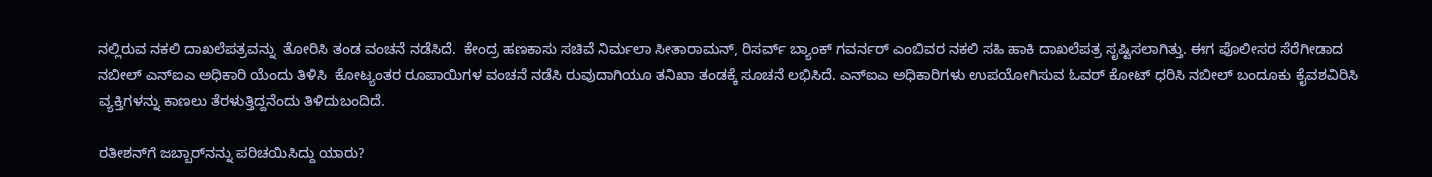ನಲ್ಲಿರುವ ನಕಲಿ ದಾಖಲೆಪತ್ರವನ್ನು  ತೋರಿಸಿ ತಂಡ ವಂಚನೆ ನಡೆಸಿದೆ.  ಕೇಂದ್ರ ಹಣಕಾಸು ಸಚಿವೆ ನಿರ್ಮಲಾ ಸೀತಾರಾಮನ್, ರಿಸರ್ವ್ ಬ್ಯಾಂಕ್ ಗವರ್ನರ್ ಎಂಬಿವರ ನಕಲಿ ಸಹಿ ಹಾಕಿ ದಾಖಲೆಪತ್ರ ಸೃಷ್ಟಿಸಲಾಗಿತ್ತು. ಈಗ ಪೊಲೀಸರ ಸೆರೆಗೀಡಾದ ನಬೀಲ್ ಎನ್‌ಐಎ ಅಧಿಕಾರಿ ಯೆಂದು ತಿಳಿಸಿ  ಕೋಟ್ಯಂತರ ರೂಪಾಯಿಗಳ ವಂಚನೆ ನಡೆಸಿ ರುವುದಾಗಿಯೂ ತನಿಖಾ ತಂಡಕ್ಕೆ ಸೂಚನೆ ಲಭಿಸಿದೆ. ಎನ್‌ಐಎ ಅಧಿಕಾರಿಗಳು ಉಪಯೋಗಿಸುವ ಓವರ್ ಕೋಟ್ ಧರಿಸಿ ನಬೀಲ್ ಬಂದೂಕು ಕೈವಶವಿರಿಸಿ ವ್ಯಕ್ತಿಗಳನ್ನು ಕಾಣಲು ತೆರಳುತ್ತಿದ್ದನೆಂದು ತಿಳಿದುಬಂದಿದೆ.

ರತೀಶನ್‌ಗೆ ಜಬ್ಬಾರ್‌ನನ್ನು ಪರಿಚಯಿಸಿದ್ದು ಯಾರು?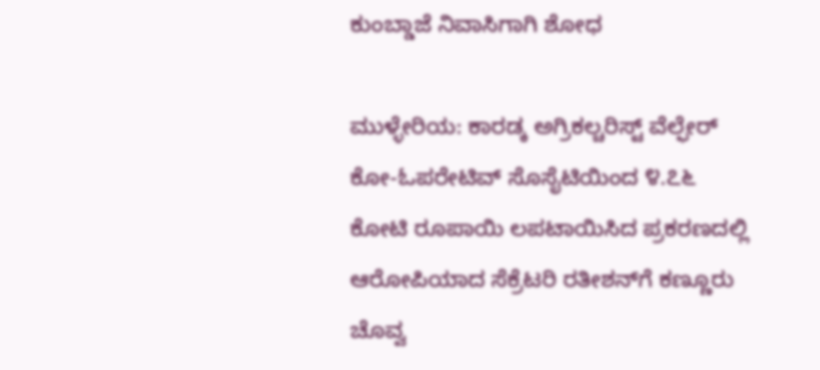ಕುಂಬ್ಡಾಜೆ ನಿವಾಸಿಗಾಗಿ ಶೋಧ

ಮುಳ್ಳೇರಿಯ: ಕಾರಡ್ಕ ಅಗ್ರಿಕಲ್ಚರಿಸ್ಟ್ ವೆಲ್ಫೇರ್ ಕೋ-ಓಪರೇಟಿವ್ ಸೊಸೈಟಿಯಿಂದ ೪.೭೬ ಕೋಟಿ ರೂಪಾಯಿ ಲಪಟಾಯಿಸಿದ ಪ್ರಕರಣದಲ್ಲಿ ಆರೋಪಿಯಾದ ಸೆಕ್ರೆಟರಿ ರತೀಶನ್‌ಗೆ ಕಣ್ಣೂರು ಚೊವ್ವ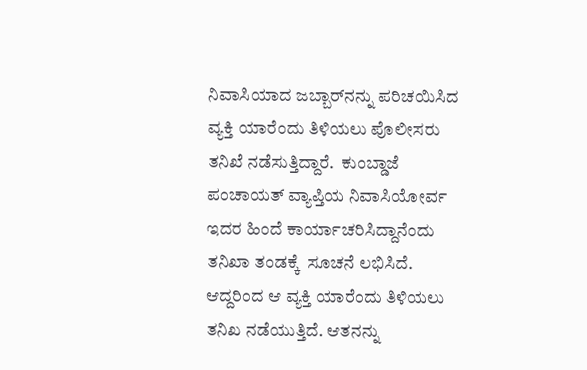ನಿವಾಸಿಯಾದ ಜಬ್ಬಾರ್‌ನನ್ನು ಪರಿಚಯಿಸಿದ ವ್ಯಕ್ತಿ ಯಾರೆಂದು ತಿಳಿಯಲು ಪೊಲೀಸರು ತನಿಖೆ ನಡೆಸುತ್ತಿದ್ದಾರೆ.  ಕುಂಬ್ಡಾಜೆ ಪಂಚಾಯತ್ ವ್ಯಾಪ್ತಿಯ ನಿವಾಸಿಯೋರ್ವ ಇದರ ಹಿಂದೆ ಕಾರ್ಯಾಚರಿಸಿದ್ದಾನೆಂದು ತನಿಖಾ ತಂಡಕ್ಕೆ  ಸೂಚನೆ ಲಭಿಸಿದೆ. ಆದ್ದರಿಂದ ಆ ವ್ಯಕ್ತಿ ಯಾರೆಂದು ತಿಳಿಯಲು ತನಿಖ ನಡೆಯುತ್ತಿದೆ. ಆತನನ್ನು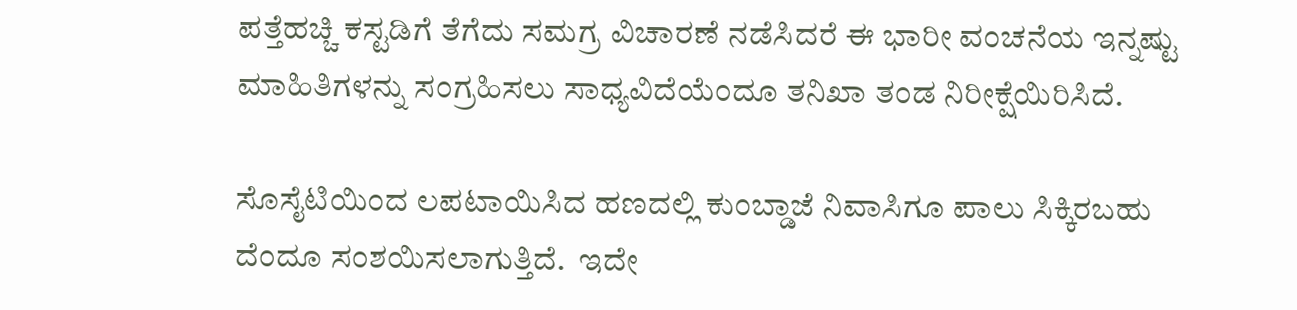ಪತ್ತೆಹಚ್ಚಿ ಕಸ್ಟಡಿಗೆ ತೆಗೆದು ಸಮಗ್ರ ವಿಚಾರಣೆ ನಡೆಸಿದರೆ ಈ ಭಾರೀ ವಂಚನೆಯ ಇನ್ನಷ್ಟು ಮಾಹಿತಿಗಳನ್ನು ಸಂಗ್ರಹಿಸಲು ಸಾಧ್ಯವಿದೆಯೆಂದೂ ತನಿಖಾ ತಂಡ ನಿರೀಕ್ಷೆಯಿರಿಸಿದೆ.

ಸೊಸೈಟಿಯಿಂದ ಲಪಟಾಯಿಸಿದ ಹಣದಲ್ಲಿ ಕುಂಬ್ಡಾಜೆ ನಿವಾಸಿಗೂ ಪಾಲು ಸಿಕ್ಕಿರಬಹು ದೆಂದೂ ಸಂಶಯಿಸಲಾಗುತ್ತಿದೆ.  ಇದೇ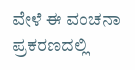ವೇಳೆ ಈ ವಂಚನಾ ಪ್ರಕರಣದಲ್ಲಿ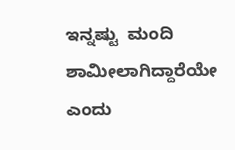ಇನ್ನಷ್ಟು  ಮಂದಿ ಶಾಮೀಲಾಗಿದ್ದಾರೆಯೇ ಎಂದು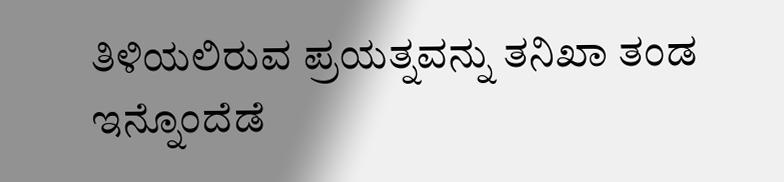ತಿಳಿಯಲಿರುವ ಪ್ರಯತ್ನವನ್ನು ತನಿಖಾ ತಂಡ ಇನ್ನೊಂದೆಡೆ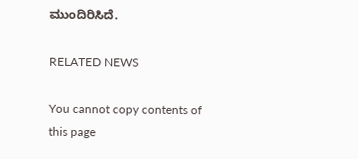ಮುಂದಿರಿಸಿದೆ.

RELATED NEWS

You cannot copy contents of this page